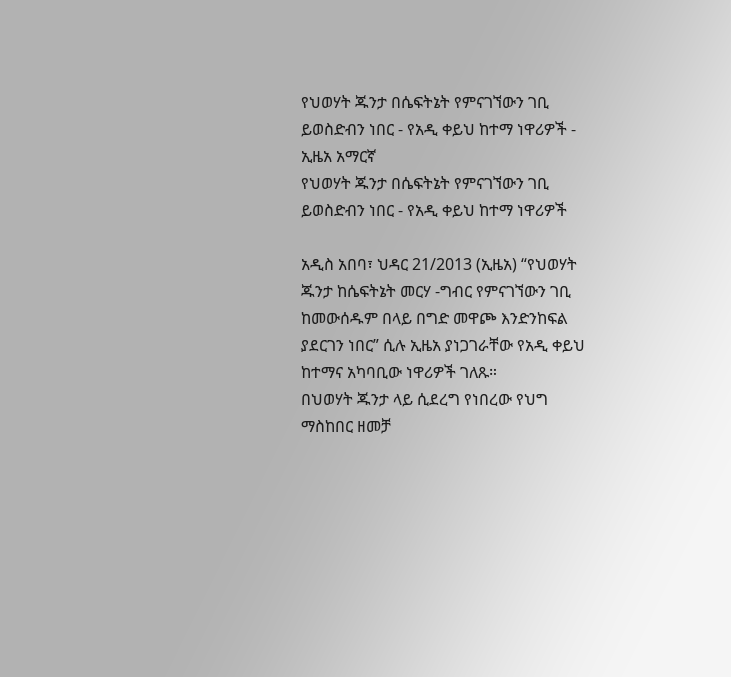የህወሃት ጁንታ በሴፍትኔት የምናገኘውን ገቢ ይወስድብን ነበር - የአዲ ቀይህ ከተማ ነዋሪዎች - ኢዜአ አማርኛ
የህወሃት ጁንታ በሴፍትኔት የምናገኘውን ገቢ ይወስድብን ነበር - የአዲ ቀይህ ከተማ ነዋሪዎች

አዲስ አበባ፣ ህዳር 21/2013 (ኢዜአ) “የህወሃት ጁንታ ከሴፍትኔት መርሃ -ግብር የምናገኘውን ገቢ ከመውሰዱም በላይ በግድ መዋጮ እንድንከፍል ያደርገን ነበር” ሲሉ ኢዜአ ያነጋገራቸው የአዲ ቀይህ ከተማና አካባቢው ነዋሪዎች ገለጹ።
በህወሃት ጁንታ ላይ ሲደረግ የነበረው የህግ ማስከበር ዘመቻ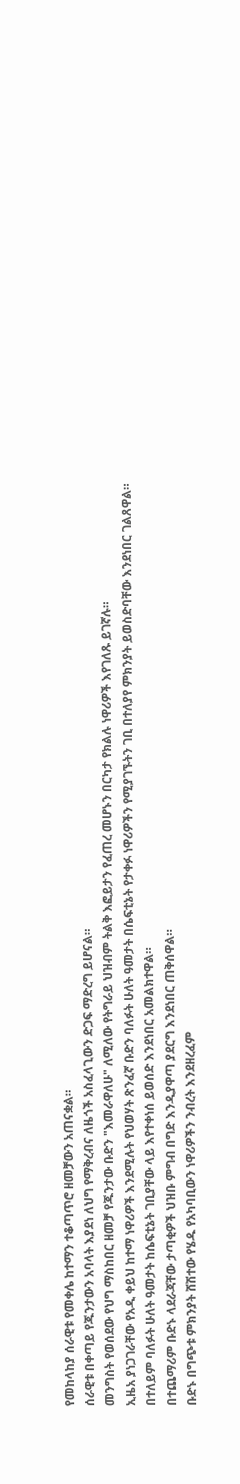የመከላከያ ሰራዊቱ የመቀሌ ከተማን ተቆጣጥሮ ዘመቻውን አጠናቋል።
ሰራዊቱ በቀጣይ የጁንታውን አባላት እያደነ ለህግ የማቅረብና ለዜጎች አስፈላጊውን ድጋፍ ማድረግ ይሆናል።
መንግስት የወሰደው የህግ ማስከበር ዘመቻ የጁንታው ቡድን "እመራዋለሁ" ለሚለው የትግራይ ህዝብም ትልቅ እፎይታን የፈጠረ መሆኑን በርካታ የክልሉ ነዋሪዎች እየገለጹ ይገኛሉ።
ኢዜአ ያነጋገራቸው የአዲ ቀይህ ከተማ ነዋሪዎች እንደሚሉት የህወሃት ጽንፈኛ ቡድን ባለፉት ሁለት ዓመታት በሴፍቲኔት የታቀፉ ነዋሪዎችን የሚያገኙትን ገቢ በተለያየ ምክንያት ይወስድባቸው እንደነበር ገልጸዋል።
በተለይም ባለፉት ሁለት ዓመታት ከሴፍቲኔት ገቢያቸው ላይ እየተቀነሰ ይወሰድ እንደነበር አመልክተዋል።
በተጨማሪም ቡድኑ ላደራጃቸው ታጣቂዎች ህዝቡ ምግብ በግድ እንዲያዋጣ ያደርግ እንደነበር ጠቅሰዋል።
ቡድኑ በግጭቱ ምክንያት ሸሽተው የሄዱ የአካባቢውን ነዋሪዎችን ንብረት እንደዘረፈም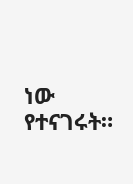ነው የተናገሩት።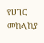የሀገር መከላከያ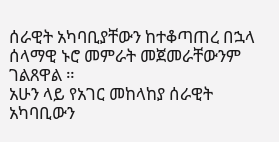ሰራዊት አካባቢያቸውን ከተቆጣጠረ በኋላ ሰላማዊ ኑሮ መምራት መጀመራቸውንም ገልጸዋል ።
አሁን ላይ የአገር መከላከያ ሰራዊት አካባቢውን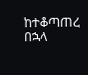ከተቆጣጠረ በኋላ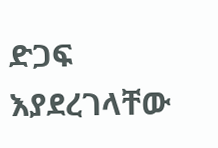ድጋፍ እያደረገላቸው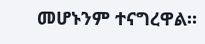መሆኑንም ተናግረዋል።